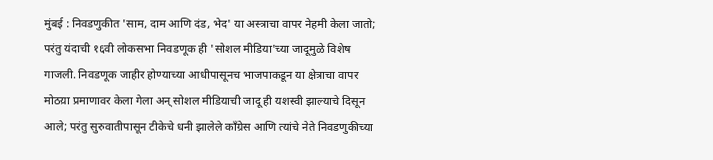मुंबई : निवडणुकीत 'साम, दाम आणि दंड, भेद' या अस्त्राचा वापर नेहमी केला जातो; परंतु यंदाची १६वी लोकसभा निवडणूक ही 'सोशल मीडिया'च्या जादूमुळे विशेष गाजली. निवडणूक जाहीर होण्याच्या आधीपासूनच भाजपाकडून या क्षेत्राचा वापर मोठय़ा प्रमाणावर केला गेला अन् सोशल मीडियाची जादू ही यशस्वी झाल्याचे दिसून आले; परंतु सुरुवातीपासून टीकेचे धनी झालेले काँग्रेस आणि त्यांचे नेते निवडणुकीच्या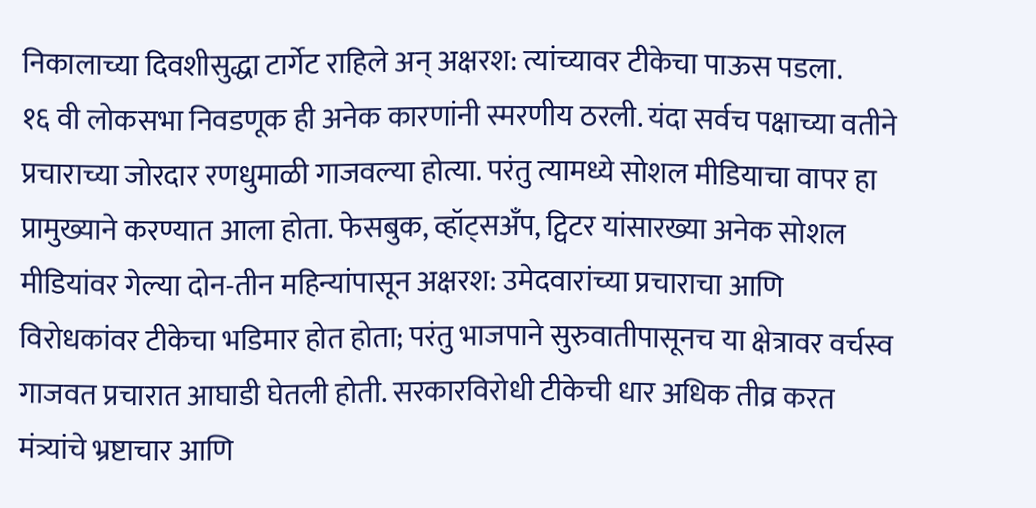निकालाच्या दिवशीसुद्धा टार्गेट राहिले अन् अक्षरश: त्यांच्यावर टीकेचा पाऊस पडला.
१६ वी लोकसभा निवडणूक ही अनेक कारणांनी स्मरणीय ठरली. यंदा सर्वच पक्षाच्या वतीने प्रचाराच्या जोरदार रणधुमाळी गाजवल्या होत्या. परंतु त्यामध्ये सोशल मीडियाचा वापर हा प्रामुख्याने करण्यात आला होता. फेसबुक, व्हॉट्सअँप, ट्विटर यांसारख्या अनेक सोशल मीडियांवर गेल्या दोन-तीन महिन्यांपासून अक्षरश: उमेदवारांच्या प्रचाराचा आणि विरोधकांवर टीकेचा भडिमार होत होता; परंतु भाजपाने सुरुवातीपासूनच या क्षेत्रावर वर्चस्व गाजवत प्रचारात आघाडी घेतली होती. सरकारविरोधी टीकेची धार अधिक तीव्र करत मंत्र्यांचे भ्रष्टाचार आणि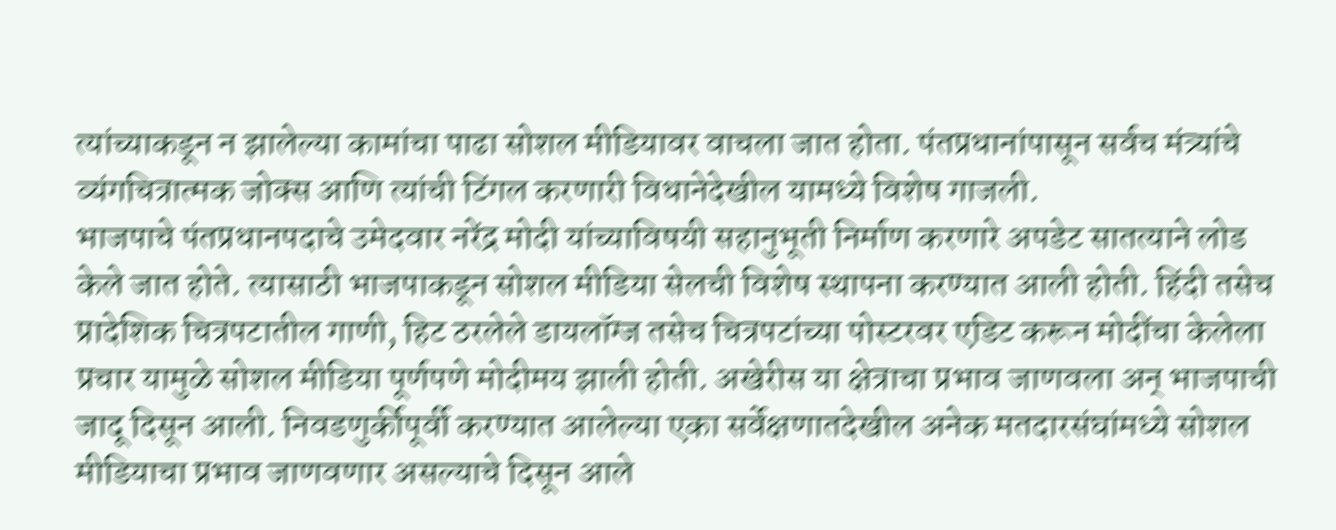त्यांच्याकडून न झालेल्या कामांचा पाढा सोशल मीडियावर वाचला जात होता. पंतप्रधानांपासून सर्वच मंत्र्यांचे व्यंगचित्रात्मक जोक्स आणि त्यांची टिंगल करणारी विधानेदेखील यामध्ये विशेष गाजली.
भाजपाचे पंतप्रधानपदाचे उमेदवार नरेंद्र मोदी यांच्याविषयी सहानुभूती निर्माण करणारे अपडेट सातत्याने लोड केले जात होते. त्यासाठी भाजपाकडून सोशल मीडिया सेलची विशेष स्थापना करण्यात आली होती. हिंदी तसेच प्रादेशिक चित्रपटातील गाणी, हिट ठरलेले डायलॉग्ज तसेच चित्रपटांच्या पोस्टरवर एडिट करून मोदींचा केलेला प्रचार यामुळे सोशल मीडिया पूर्णपणे मोदीमय झाली होती. अखेरीस या क्षेत्राचा प्रभाव जाणवला अन् भाजपाची जादू दिसून आली. निवडणुर्कीपूर्वी करण्यात आलेल्या एका सर्वेक्षणातदेखील अनेक मतदारसंघांमध्ये सोशल मीडियाचा प्रभाव जाणवणार असल्याचे दिसून आले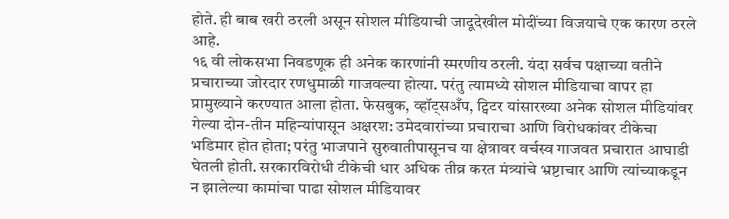होते. ही बाब खरी ठरली असून सोशल मीडियाची जादूदेखील मोदींच्या विजयाचे एक कारण ठरले आहे.
१६ वी लोकसभा निवडणूक ही अनेक कारणांनी स्मरणीय ठरली. यंदा सर्वच पक्षाच्या वतीने प्रचाराच्या जोरदार रणधुमाळी गाजवल्या होत्या. परंतु त्यामध्ये सोशल मीडियाचा वापर हा प्रामुख्याने करण्यात आला होता. फेसबुक, व्हॉट्सअँप, ट्विटर यांसारख्या अनेक सोशल मीडियांवर गेल्या दोन-तीन महिन्यांपासून अक्षरश: उमेदवारांच्या प्रचाराचा आणि विरोधकांवर टीकेचा भडिमार होत होता; परंतु भाजपाने सुरुवातीपासूनच या क्षेत्रावर वर्चस्व गाजवत प्रचारात आघाडी घेतली होती. सरकारविरोधी टीकेची धार अधिक तीव्र करत मंत्र्यांचे भ्रष्टाचार आणि त्यांच्याकडून न झालेल्या कामांचा पाढा सोशल मीडियावर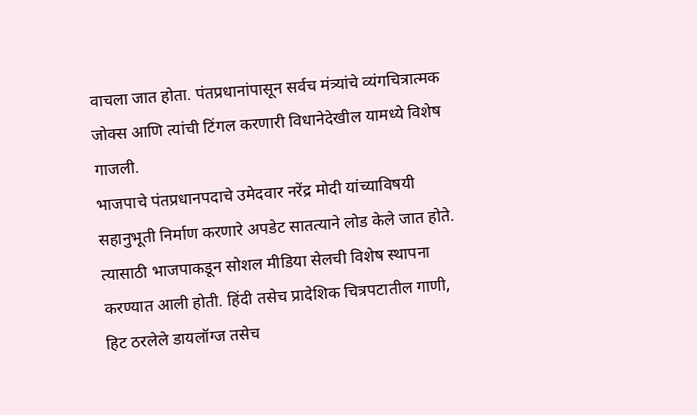वाचला जात होता. पंतप्रधानांपासून सर्वच मंत्र्यांचे व्यंगचित्रात्मक जोक्स आणि त्यांची टिंगल करणारी विधानेदेखील यामध्ये विशेष गाजली.
भाजपाचे पंतप्रधानपदाचे उमेदवार नरेंद्र मोदी यांच्याविषयी सहानुभूती निर्माण करणारे अपडेट सातत्याने लोड केले जात होते. त्यासाठी भाजपाकडून सोशल मीडिया सेलची विशेष स्थापना करण्यात आली होती. हिंदी तसेच प्रादेशिक चित्रपटातील गाणी, हिट ठरलेले डायलॉग्ज तसेच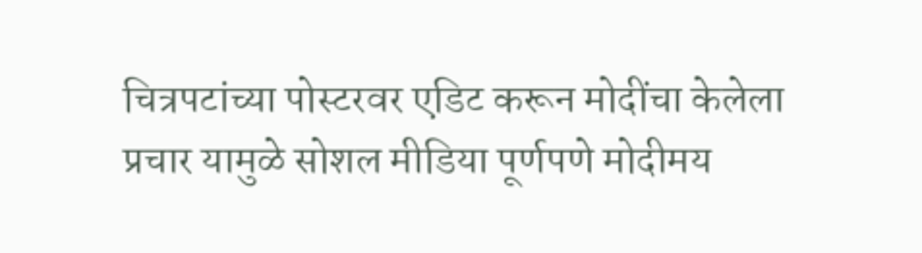चित्रपटांच्या पोस्टरवर एडिट करून मोदींचा केलेला प्रचार यामुळे सोशल मीडिया पूर्णपणे मोदीमय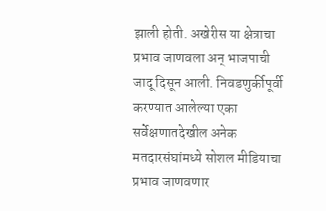झाली होती. अखेरीस या क्षेत्राचा प्रभाव जाणवला अन् भाजपाची जादू दिसून आली. निवडणुर्कीपूर्वी करण्यात आलेल्या एका सर्वेक्षणातदेखील अनेक मतदारसंघांमध्ये सोशल मीडियाचा प्रभाव जाणवणार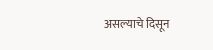असल्याचे दिसून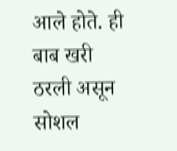आले होते. ही बाब खरी ठरली असून सोशल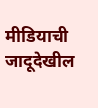मीडियाची जादूदेखील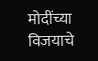मोदींच्या विजयाचे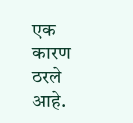एक कारण ठरले आहे.